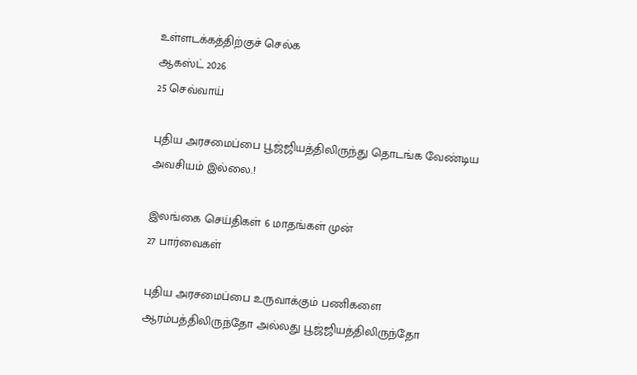உள்ளடக்கத்திற்குச் செல்க
ஆகஸ்ட் 2026
25 செவ்வாய்

புதிய அரசமைப்பை பூஜ்ஜியத்திலிருந்து தொடங்க வேண்டிய அவசியம் இல்லை.!

இலங்கை செய்திகள் 6 மாதங்கள் முன்
27 பார்வைகள்

புதிய அரசமைப்பை உருவாக்கும் பணிகளை ஆரம்பத்திலிருந்தோ அல்லது பூஜ்ஜியத்திலிருந்தோ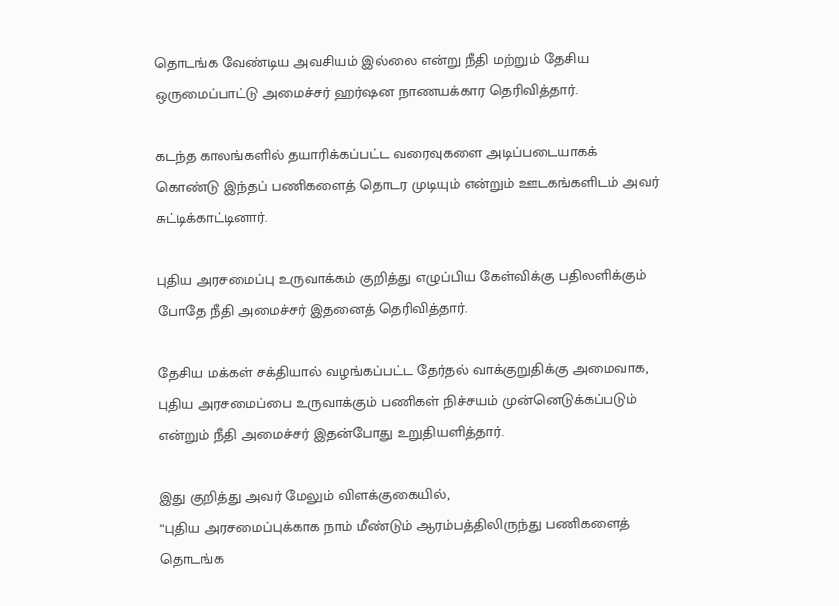தொடங்க வேண்டிய அவசியம் இல்லை என்று நீதி மற்றும் தேசிய ஒருமைப்பாட்டு அமைச்சர் ஹர்ஷன நாணயக்கார தெரிவித்தார்.

கடந்த காலங்களில் தயாரிக்கப்பட்ட வரைவுகளை அடிப்படையாகக் கொண்டு இந்தப் பணிகளைத் தொடர முடியும் என்றும் ஊடகங்களிடம் அவர் சுட்டிக்காட்டினார்.

புதிய அரசமைப்பு உருவாக்கம் குறித்து எழுப்பிய கேள்விக்கு பதிலளிக்கும் போதே நீதி அமைச்சர் இதனைத் தெரிவித்தார்.

தேசிய மக்கள் சக்தியால் வழங்கப்பட்ட தேர்தல் வாக்குறுதிக்கு அமைவாக, புதிய அரசமைப்பை உருவாக்கும் பணிகள் நிச்சயம் முன்னெடுக்கப்படும் என்றும் நீதி அமைச்சர் இதன்போது உறுதியளித்தார்.

இது குறித்து அவர் மேலும் விளக்குகையில்,
“புதிய அரசமைப்புக்காக நாம் மீண்டும் ஆரம்பத்திலிருந்து பணிகளைத் தொடங்க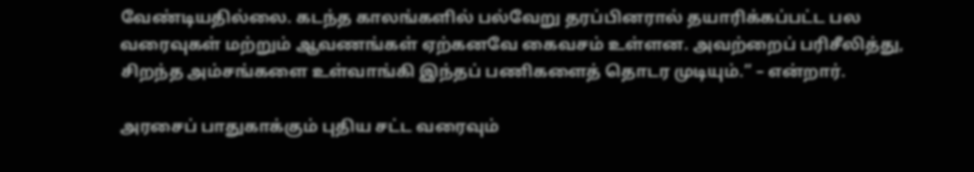வேண்டியதில்லை. கடந்த காலங்களில் பல்வேறு தரப்பினரால் தயாரிக்கப்பட்ட பல வரைவுகள் மற்றும் ஆவணங்கள் ஏற்கனவே கைவசம் உள்ளன. அவற்றைப் பரிசீலித்து, சிறந்த அம்சங்களை உள்வாங்கி இந்தப் பணிகளைத் தொடர முடியும்.” – என்றார்.

அரசைப் பாதுகாக்கும் புதிய சட்ட வரைவும்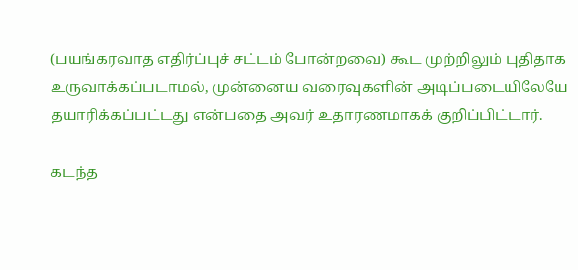(பயங்கரவாத எதிர்ப்புச் சட்டம் போன்றவை) கூட முற்றிலும் புதிதாக உருவாக்கப்படாமல், முன்னைய வரைவுகளின் அடிப்படையிலேயே தயாரிக்கப்பட்டது என்பதை அவர் உதாரணமாகக் குறிப்பிட்டார்.

கடந்த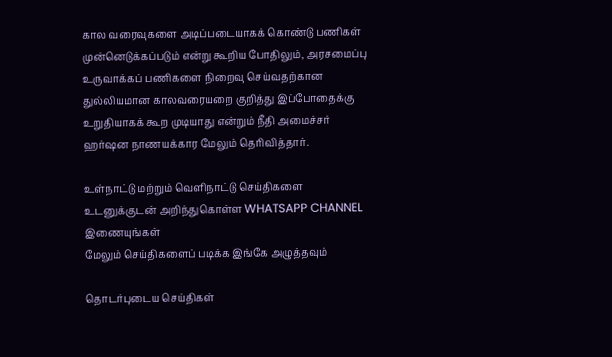கால வரைவுகளை அடிப்படையாகக் கொண்டு பணிகள் முன்னெடுக்கப்படும் என்று கூறிய போதிலும், அரசமைப்பு உருவாக்கப் பணிகளை நிறைவு செய்வதற்கான துல்லியமான காலவரையறை குறித்து இப்போதைக்கு உறுதியாகக் கூற முடியாது என்றும் நீதி அமைச்சர் ஹர்ஷன நாணயக்கார மேலும் தெரிவித்தார்.

உள்நாட்டு மற்றும் வெளிநாட்டு செய்திகளை உடனுக்குடன் அறிந்துகொள்ள WHATSAPP CHANNEL இணையுங்கள்
மேலும் செய்திகளைப் படிக்க இங்கே அழுத்தவும்

தொடர்புடைய செய்திகள்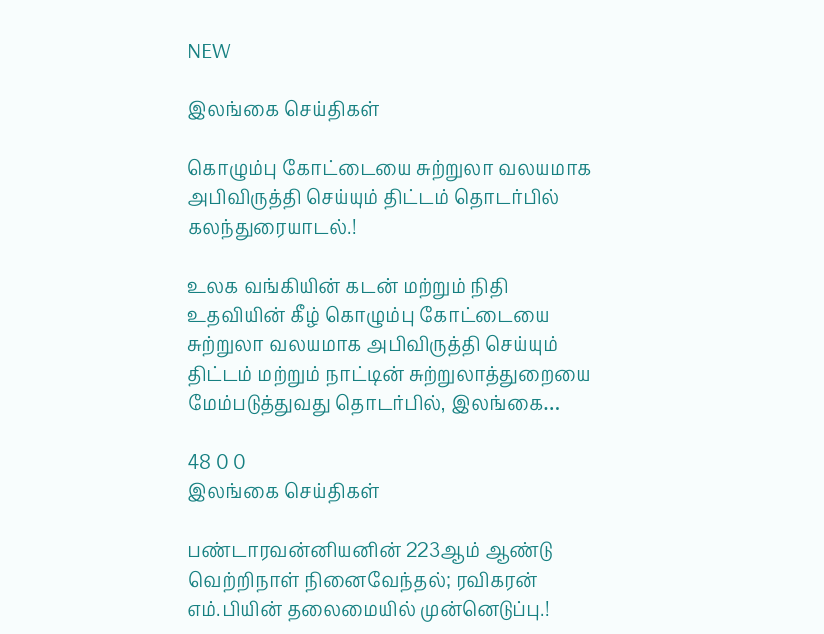NEW

இலங்கை செய்திகள்

கொழும்பு கோட்டையை சுற்றுலா வலயமாக அபிவிருத்தி செய்யும் திட்டம் தொடர்பில் கலந்துரையாடல்.!

உலக வங்கியின் கடன் மற்றும் நிதி உதவியின் கீழ் கொழும்பு கோட்டையை சுற்றுலா வலயமாக அபிவிருத்தி செய்யும் திட்டம் மற்றும் நாட்டின் சுற்றுலாத்துறையை மேம்படுத்துவது தொடர்பில், இலங்கை…

48 0 0
இலங்கை செய்திகள்

பண்டாரவன்னியனின் 223ஆம் ஆண்டு வெற்றிநாள் நினைவேந்தல்; ரவிகரன் எம்.பியின் தலைமையில் முன்னெடுப்பு.!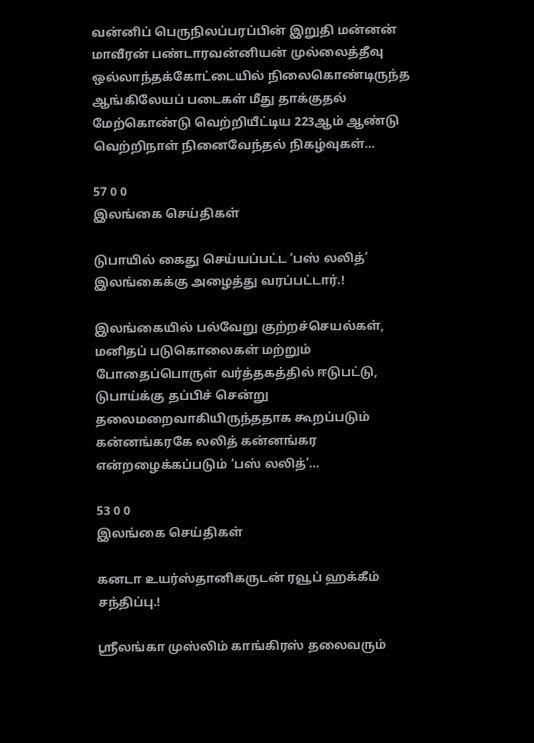வன்னிப் பெருநிலப்பரப்பின் இறுதி மன்னன் மாவீரன் பண்டாரவன்னியன் முல்லைத்தீவு ஒல்லாந்தக்கோட்டையில் நிலைகொண்டிருந்த ஆங்கிலேயப் படைகள் மீது தாக்குதல் மேற்கொண்டு வெற்றியீட்டிய 223ஆம் ஆண்டு வெற்றிநாள் நினைவேந்தல் நிகழ்வுகள்…

57 0 0
இலங்கை செய்திகள்

டுபாயில் கைது செய்யப்பட்ட ‘பஸ் லலித்’ இலங்கைக்கு அழைத்து வரப்பட்டார்.!

இலங்கையில் பல்வேறு குற்றச்செயல்கள், மனிதப் படுகொலைகள் மற்றும் போதைப்பொருள் வர்த்தகத்தில் ஈடுபட்டு, டுபாய்க்கு தப்பிச் சென்று தலைமறைவாகியிருந்ததாக கூறப்படும் கன்னங்கரகே லலித் கன்னங்கர என்றழைக்கப்படும் ‘பஸ் லலித்’…

53 0 0
இலங்கை செய்திகள்

கனடா உயர்ஸ்தானிகருடன் ரவூப் ஹக்கீம் சந்திப்பு.!

ஸ்ரீலங்கா முஸ்லிம் காங்கிரஸ் தலைவரும்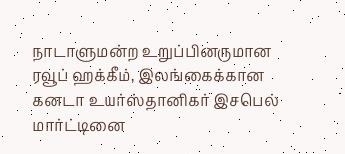நாடாளுமன்ற உறுப்பினருமான ரவூப் ஹக்கீம், இலங்கைக்கான கனடா உயர்ஸ்தானிகர் இசபெல் மார்ட்டினை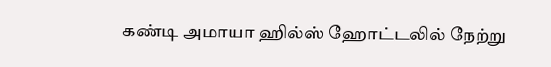கண்டி அமாயா ஹில்ஸ் ஹோட்டலில் நேற்று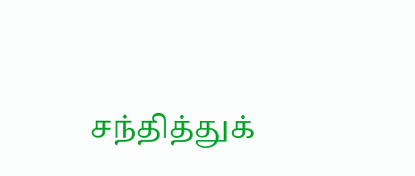சந்தித்துக்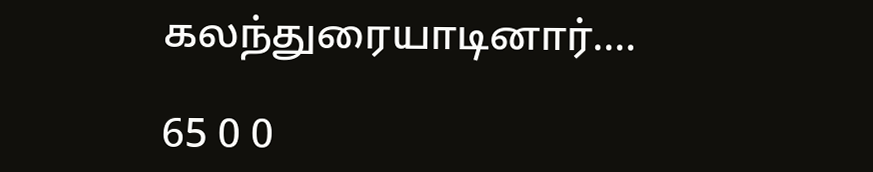கலந்துரையாடினார்.…

65 0 0